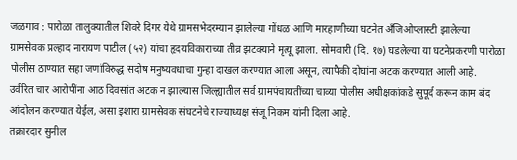जळगाव : पारोळा तालुक्यातील शिवरे दिगर येथे ग्रामसभेदरम्यान झालेल्या गोंधळ आणि मारहाणीच्या घटनेत अँजिओप्लास्टी झालेल्या ग्रामसेवक प्रल्हाद नारायण पाटील (५२) यांचा हृदयविकाराच्या तीव्र झटक्याने मृत्यू झाला. सोमवारी (दि. १७) घडलेल्या या घटनेप्रकरणी पारोळा पोलीस ठाण्यात सहा जणांविरुद्ध सदोष मनुष्यवधाचा गुन्हा दाखल करण्यात आला असून, त्यापैकी दोघांना अटक करण्यात आली आहे.
उर्वरित चार आरोपींना आठ दिवसांत अटक न झाल्यास जिल्ह्यातील सर्व ग्रामपंचायतींच्या चाव्या पोलीस अधीक्षकांकडे सुपूर्द करून काम बंद आंदोलन करण्यात येईल, असा इशारा ग्रामसेवक संघटनेचे राज्याध्यक्ष संजू निकम यांनी दिला आहे.
तक्रारदार सुनील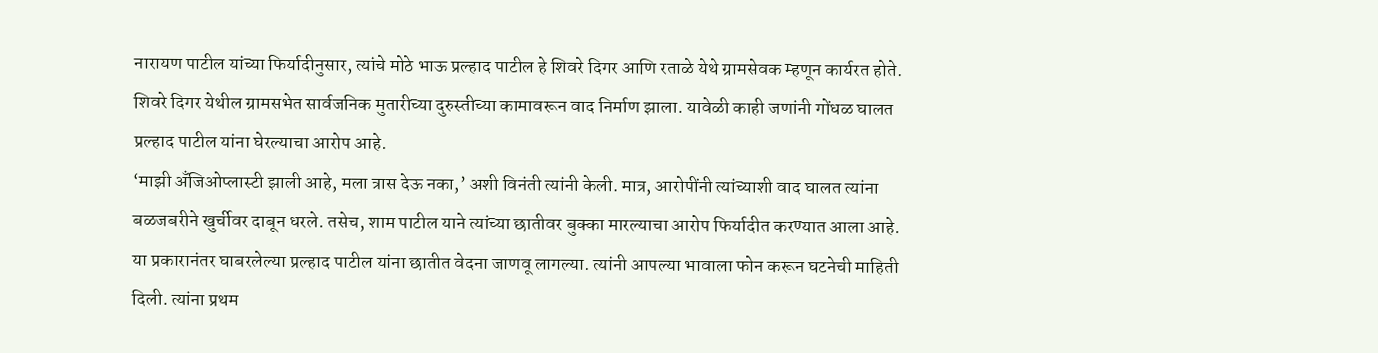नारायण पाटील यांच्या फिर्यादीनुसार, त्यांचे मोठे भाऊ प्रल्हाद पाटील हे शिवरे दिगर आणि रताळे येथे ग्रामसेवक म्हणून कार्यरत होते. शिवरे दिगर येथील ग्रामसभेत सार्वजनिक मुतारीच्या दुरुस्तीच्या कामावरून वाद निर्माण झाला. यावेळी काही जणांनी गोंधळ घालत प्रल्हाद पाटील यांना घेरल्याचा आरोप आहे.
‘माझी अँजिओप्लास्टी झाली आहे, मला त्रास देऊ नका,’ अशी विनंती त्यांनी केली. मात्र, आरोपींनी त्यांच्याशी वाद घालत त्यांना बळजबरीने खुर्चीवर दाबून धरले. तसेच, शाम पाटील याने त्यांच्या छातीवर बुक्का मारल्याचा आरोप फिर्यादीत करण्यात आला आहे.
या प्रकारानंतर घाबरलेल्या प्रल्हाद पाटील यांना छातीत वेदना जाणवू लागल्या. त्यांनी आपल्या भावाला फोन करून घटनेची माहिती दिली. त्यांना प्रथम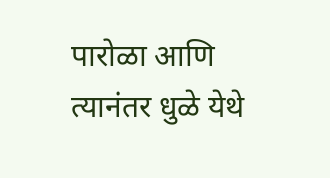पारोळा आणि त्यानंतर धुळे येथे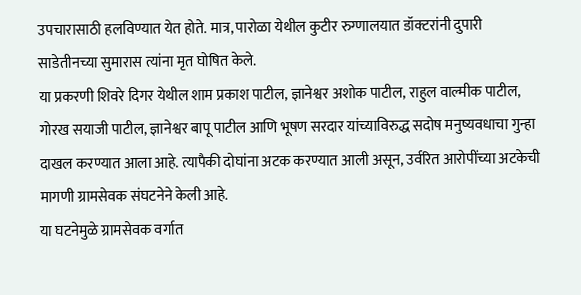उपचारासाठी हलविण्यात येत होते. मात्र, पारोळा येथील कुटीर रुग्णालयात डॉक्टरांनी दुपारी साडेतीनच्या सुमारास त्यांना मृत घोषित केले.
या प्रकरणी शिवरे दिगर येथील शाम प्रकाश पाटील, ज्ञानेश्वर अशोक पाटील, राहुल वाल्मीक पाटील, गोरख सयाजी पाटील, ज्ञानेश्वर बापू पाटील आणि भूषण सरदार यांच्याविरुद्ध सदोष मनुष्यवधाचा गुन्हा दाखल करण्यात आला आहे. त्यापैकी दोघांना अटक करण्यात आली असून, उर्वरित आरोपींच्या अटकेची मागणी ग्रामसेवक संघटनेने केली आहे.
या घटनेमुळे ग्रामसेवक वर्गात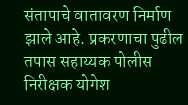संतापाचे वातावरण निर्माण झाले आहे. प्रकरणाचा पुढील तपास सहाय्यक पोलीस निरीक्षक योगेश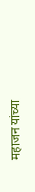महाजन यांच्या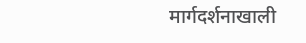मार्गदर्शनाखाली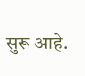सुरू आहे.